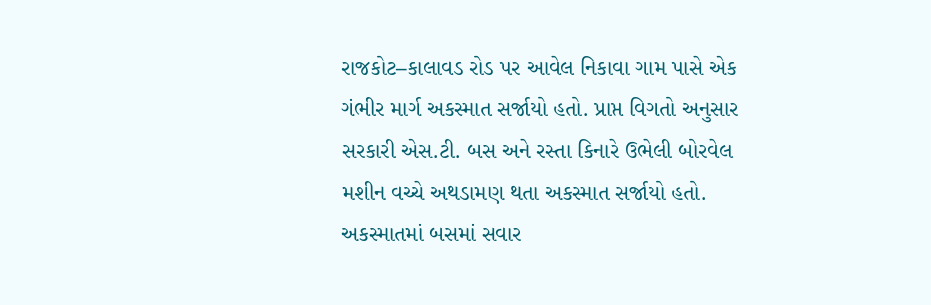રાજકોટ–કાલાવડ રોડ પર આવેલ નિકાવા ગામ પાસે એક ગંભીર માર્ગ અકસ્માત સર્જાયો હતો. પ્રાપ્ત વિગતો અનુસાર સરકારી એસ.ટી. બસ અને રસ્તા કિનારે ઉભેલી બોરવેલ મશીન વચ્ચે અથડામણ થતા અકસ્માત સર્જાયો હતો. અકસ્માતમાં બસમાં સવાર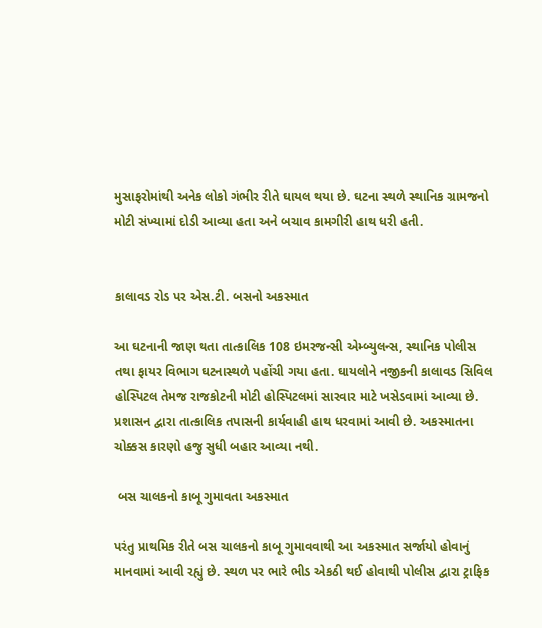મુસાફરોમાંથી અનેક લોકો ગંભીર રીતે ઘાયલ થયા છે. ઘટના સ્થળે સ્થાનિક ગ્રામજનો મોટી સંખ્યામાં દોડી આવ્યા હતા અને બચાવ કામગીરી હાથ ધરી હતી.


કાલાવડ રોડ પર એસ.ટી. બસનો અકસ્માત

આ ઘટનાની જાણ થતા તાત્કાલિક 108 ઇમરજન્સી એમ્બ્યુલન્સ, સ્થાનિક પોલીસ તથા ફાયર વિભાગ ઘટનાસ્થળે પહોંચી ગયા હતા. ઘાયલોને નજીકની કાલાવડ સિવિલ હોસ્પિટલ તેમજ રાજકોટની મોટી હોસ્પિટલમાં સારવાર માટે ખસેડવામાં આવ્યા છે. પ્રશાસન દ્વારા તાત્કાલિક તપાસની કાર્યવાહી હાથ ધરવામાં આવી છે. અકસ્માતના ચોક્કસ કારણો હજુ સુધી બહાર આવ્યા નથી.

 બસ ચાલકનો કાબૂ ગુમાવતા અકસ્માત

પરંતુ પ્રાથમિક રીતે બસ ચાલકનો કાબૂ ગુમાવવાથી આ અકસ્માત સર્જાયો હોવાનું માનવામાં આવી રહ્યું છે. સ્થળ પર ભારે ભીડ એકઠી થઈ હોવાથી પોલીસ દ્વારા ટ્રાફિક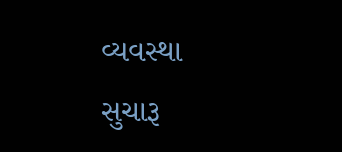વ્યવસ્થા સુચારૂ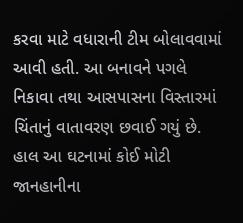કરવા માટે વધારાની ટીમ બોલાવવામાં આવી હતી. આ બનાવને પગલે નિકાવા તથા આસપાસના વિસ્તારમાં ચિંતાનું વાતાવરણ છવાઈ ગયું છે. હાલ આ ઘટનામાં કોઈ મોટી જાનહાનીના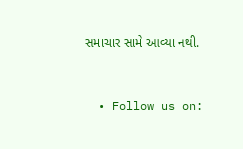સમાચાર સામે આવ્યા નથી.


  • Follow us on: